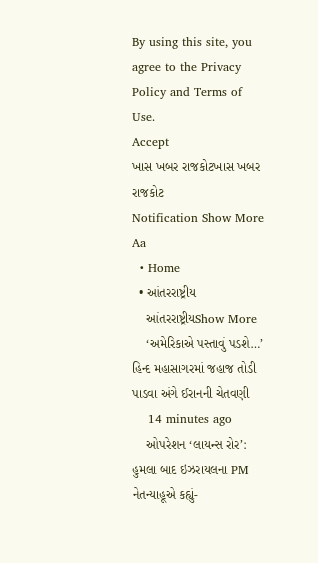By using this site, you agree to the Privacy Policy and Terms of Use.
Accept
ખાસ ખબર રાજકોટખાસ ખબર રાજકોટ
Notification Show More
Aa
  • Home
  • આંતરરાષ્ટ્રીય
    આંતરરાષ્ટ્રીયShow More
    ‘અમેરિકાએ પસ્તાવું પડશે…’ હિન્દ મહાસાગરમાં જહાજ તોડી પાડવા અંગે ઈરાનની ચેતવણી
    14 minutes ago
    ઓપરેશન ‘લાયન્સ રોર’: હુમલા બાદ ઇઝરાયલના PM નેતન્યાહૂએ કહ્યું-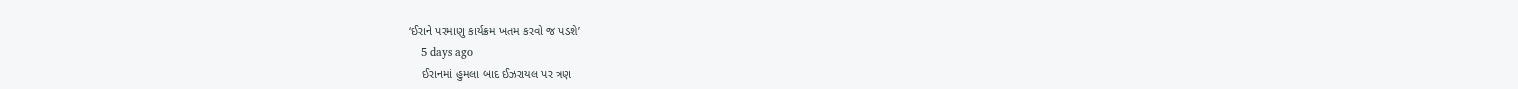‘ઈરાને પરમાણુ કાર્યક્રમ ખતમ કરવો જ પડશે’
    5 days ago
    ઈરાનમાં હુમલા બાદ ઈઝરાયલ પર ત્રણ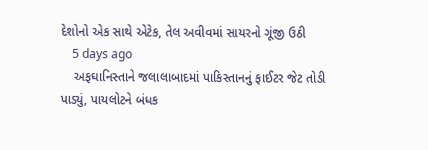દેશોનો એક સાથે એટેક, તેલ અવીવમાં સાયરનો ગૂંજી ઉઠી
    5 days ago
    અફઘાનિસ્તાને જલાલાબાદમાં પાકિસ્તાનનું ફાઈટર જેટ તોડી પાડ્યું, પાયલોટને બંધક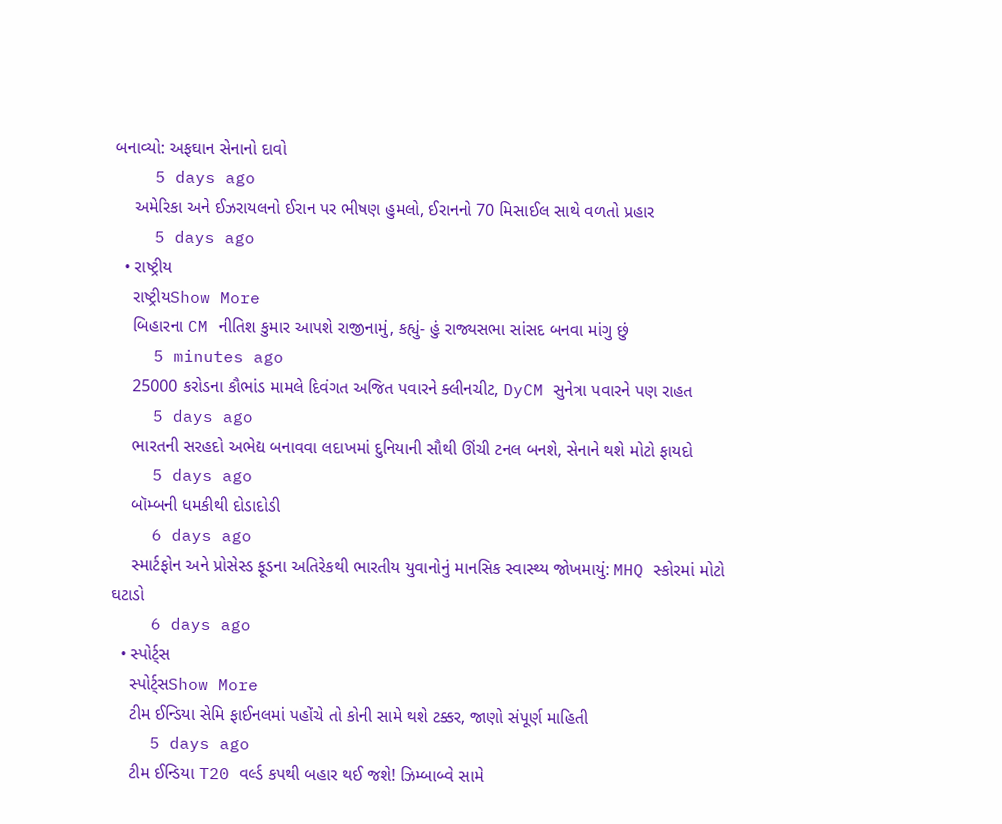બનાવ્યો: અફઘાન સેનાનો દાવો
    5 days ago
    અમેરિકા અને ઈઝરાયલનો ઈરાન પર ભીષણ હુમલો, ઈરાનનો 70 મિસાઈલ સાથે વળતો પ્રહાર
    5 days ago
  • રાષ્ટ્રીય
    રાષ્ટ્રીયShow More
    બિહારના CM નીતિશ કુમાર આપશે રાજીનામું, કહ્યું- હું રાજ્યસભા સાંસદ બનવા માંગુ છું
    5 minutes ago
    25000 કરોડના કૌભાંડ મામલે દિવંગત અજિત પવારને ક્લીનચીટ, DyCM સુનેત્રા પવારને પણ રાહત
    5 days ago
    ભારતની સરહદો અભેદ્ય બનાવવા લદાખમાં દુનિયાની સૌથી ઊંચી ટનલ બનશે, સેનાને થશે મોટો ફાયદો
    5 days ago
    બૉમ્બની ધમકીથી દોડાદોડી
    6 days ago
    સ્માર્ટફોન અને પ્રોસેસ્ડ ફૂડના અતિરેકથી ભારતીય યુવાનોનું માનસિક સ્વાસ્થ્ય જોખમાયું: MHQ સ્કોરમાં મોટો ઘટાડો
    6 days ago
  • સ્પોર્ટ્સ
    સ્પોર્ટ્સShow More
    ટીમ ઈન્ડિયા સેમિ ફાઈનલમાં પહોંચે તો કોની સામે થશે ટક્કર, જાણો સંપૂર્ણ માહિતી
    5 days ago
    ટીમ ઈન્ડિયા T20 વર્લ્ડ કપથી બહાર થઈ જશે! ઝિમ્બાબ્વે સામે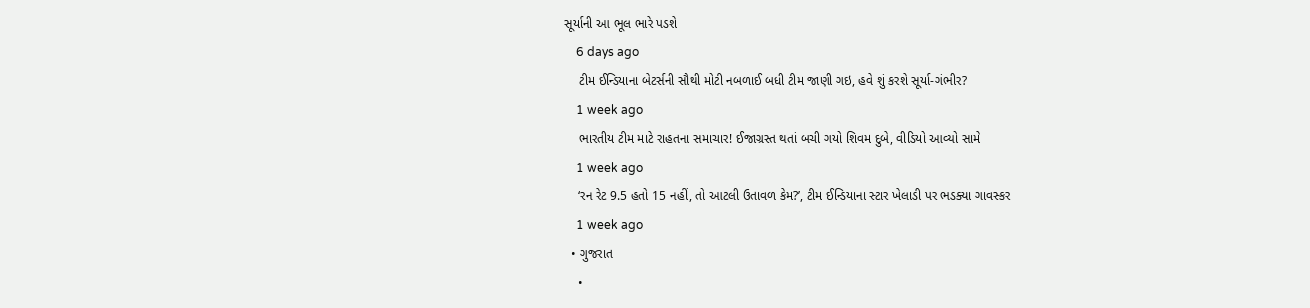સૂર્યાની આ ભૂલ ભારે પડશે
    6 days ago
    ટીમ ઈન્ડિયાના બેટર્સની સૌથી મોટી નબળાઈ બધી ટીમ જાણી ગઇ, હવે શું કરશે સૂર્યા-ગંભીર?
    1 week ago
    ભારતીય ટીમ માટે રાહતના સમાચાર! ઈજાગ્રસ્ત થતાં બચી ગયો શિવમ દુબે, વીડિયો આવ્યો સામે
    1 week ago
    ‘રન રેટ 9.5 હતો 15 નહીં, તો આટલી ઉતાવળ કેમ?’, ટીમ ઈન્ડિયાના સ્ટાર ખેલાડી પર ભડક્યા ગાવસ્કર
    1 week ago
  • ગુજરાત
    •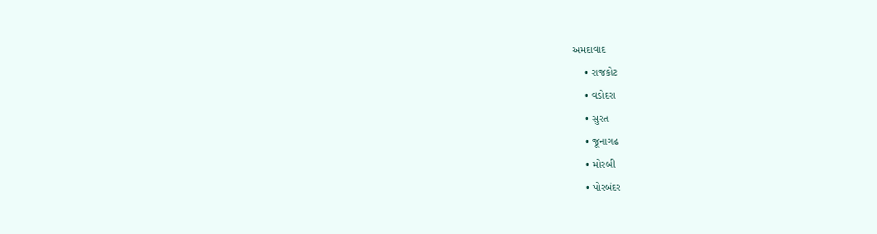અમદાવાદ
    • રાજકોટ
    • વડોદરા
    • સુરત
    • જૂનાગઢ
    • મોરબી
    • પોરબંદર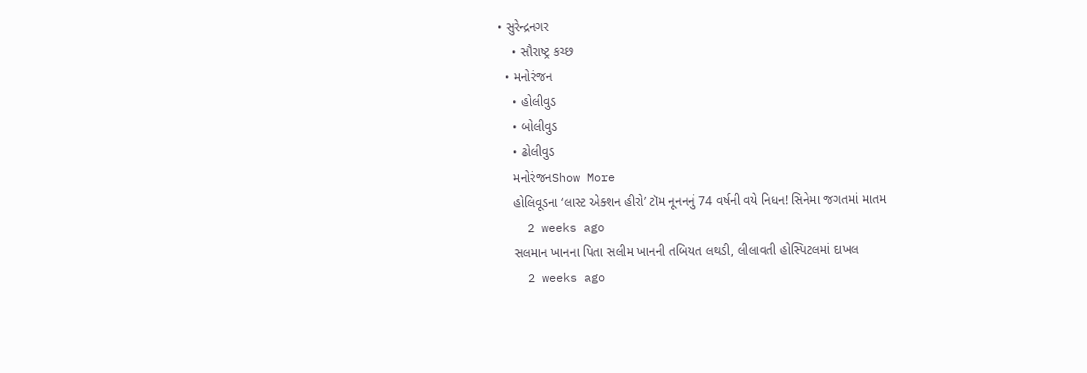• સુરેન્દ્રનગર
    • સૌરાષ્ટ્ર કચ્છ
  • મનોરંજન
    • હોલીવુડ
    • બોલીવુડ
    • ઢોલીવુડ
    મનોરંજનShow More
    હોલિવૂડના ‘લાસ્ટ એક્શન હીરો’ ટૉમ નૂનનનું 74 વર્ષની વયે નિધન! સિનેમા જગતમાં માતમ
    2 weeks ago
    સલમાન ખાનના પિતા સલીમ ખાનની તબિયત લથડી, લીલાવતી હોસ્પિટલમાં દાખલ
    2 weeks ago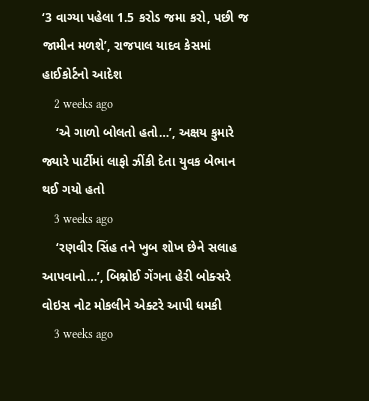‘3 વાગ્યા પહેલા 1.5 કરોડ જમા કરો, પછી જ જામીન મળશે’, રાજપાલ યાદવ કેસમાં હાઈકોર્ટનો આદેશ
    2 weeks ago
    ‘એ ગાળો બોલતો હતો…’, અક્ષય કુમારે જ્યારે પાર્ટીમાં લાફો ઝીંકી દેતા યુવક બેભાન થઈ ગયો હતો
    3 weeks ago
    ‘રણવીર સિંહ તને ખુબ શોખ છેને સલાહ આપવાનો…’, બિશ્નોઈ ગેંગના હેરી બોક્સરે વોઇસ નોટ મોકલીને એક્ટરે આપી ધમકી
    3 weeks ago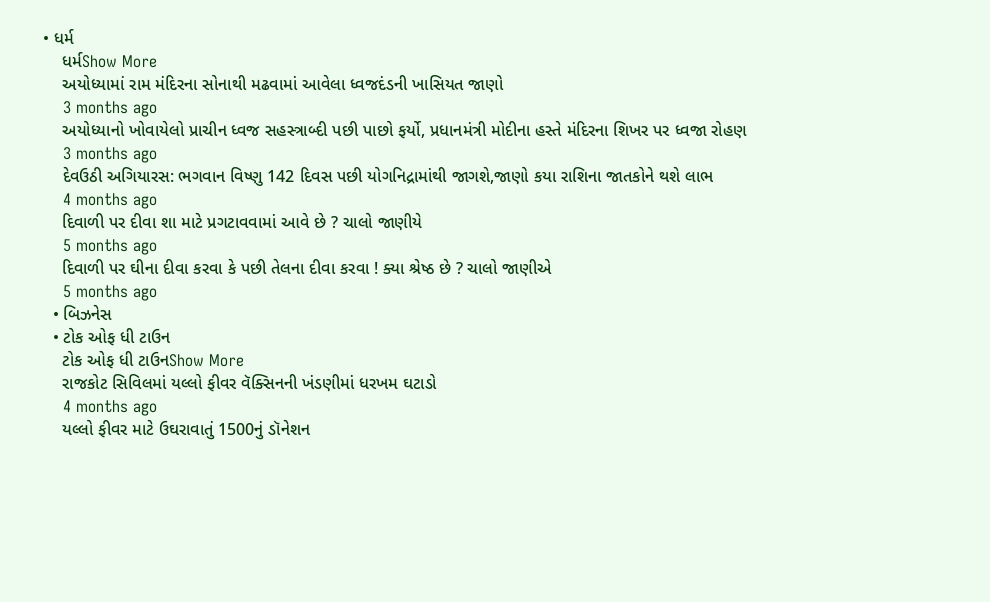• ધર્મ
    ધર્મShow More
    અયોધ્યામાં રામ મંદિરના સોનાથી મઢવામાં આવેલા ધ્વજદંડની ખાસિયત જાણો
    3 months ago
    અયોધ્યાનો ખોવાયેલો પ્રાચીન ધ્વજ સહસ્ત્રાબ્દી પછી પાછો ફર્યો, પ્રધાનમંત્રી મોદીના હસ્તે મંદિરના શિખર પર ધ્વજા રોહણ
    3 months ago
    દેવઉઠી અગિયારસ: ભગવાન વિષ્ણુ 142 દિવસ પછી યોગનિદ્રામાંથી જાગશે,જાણો કયા રાશિના જાતકોને થશે લાભ
    4 months ago
    દિવાળી પર દીવા શા માટે પ્રગટાવવામાં આવે છે ? ચાલો જાણીયે
    5 months ago
    દિવાળી પર ઘીના દીવા કરવા કે પછી તેલના દીવા કરવા ! ક્યા શ્રેષ્ઠ છે ? ચાલો જાણીએ
    5 months ago
  • બિઝનેસ
  • ટોક ઓફ ધી ટાઉન
    ટોક ઓફ ધી ટાઉનShow More
    રાજકોટ સિવિલમાં યલ્લો ફીવર વૅક્સિનની ખંડણીમાં ધરખમ ઘટાડો
    4 months ago
    યલ્લો ફીવર માટે ઉઘરાવાતું 1500નું ડૉનેશન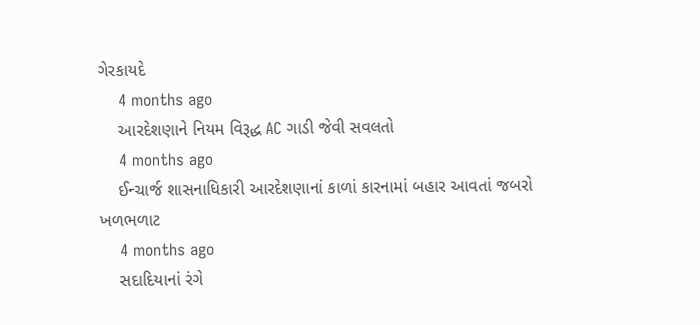ગેરકાયદે
    4 months ago
    આરદેશણાને નિયમ વિરૂદ્ધ AC ગાડી જેવી સવલતો
    4 months ago
    ઈન્ચાર્જ શાસનાધિકારી આરદેશણાનાં કાળાં કારનામાં બહાર આવતાં જબરો ખળભળાટ
    4 months ago
    સદાદિયાનાં રંગે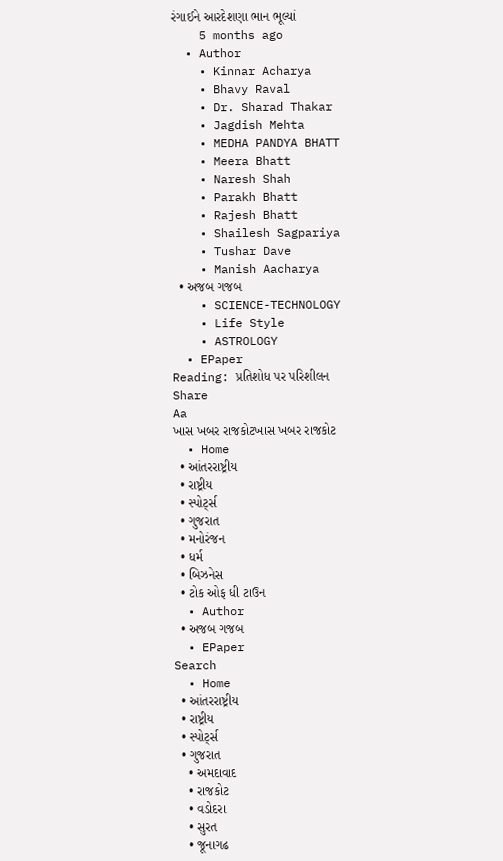રંગાઈને આરદેશણા ભાન ભૂલ્યાં
    5 months ago
  • Author
    • Kinnar Acharya
    • Bhavy Raval
    • Dr. Sharad Thakar
    • Jagdish Mehta
    • MEDHA PANDYA BHATT
    • Meera Bhatt
    • Naresh Shah
    • Parakh Bhatt
    • Rajesh Bhatt
    • Shailesh Sagpariya
    • Tushar Dave
    • Manish Aacharya
  • અજબ ગજબ
    • SCIENCE-TECHNOLOGY
    • Life Style
    • ASTROLOGY
  • EPaper
Reading: પ્રતિશોધ પર પરિશીલન
Share
Aa
ખાસ ખબર રાજકોટખાસ ખબર રાજકોટ
  • Home
  • આંતરરાષ્ટ્રીય
  • રાષ્ટ્રીય
  • સ્પોર્ટ્સ
  • ગુજરાત
  • મનોરંજન
  • ધર્મ
  • બિઝનેસ
  • ટોક ઓફ ધી ટાઉન
  • Author
  • અજબ ગજબ
  • EPaper
Search
  • Home
  • આંતરરાષ્ટ્રીય
  • રાષ્ટ્રીય
  • સ્પોર્ટ્સ
  • ગુજરાત
    • અમદાવાદ
    • રાજકોટ
    • વડોદરા
    • સુરત
    • જૂનાગઢ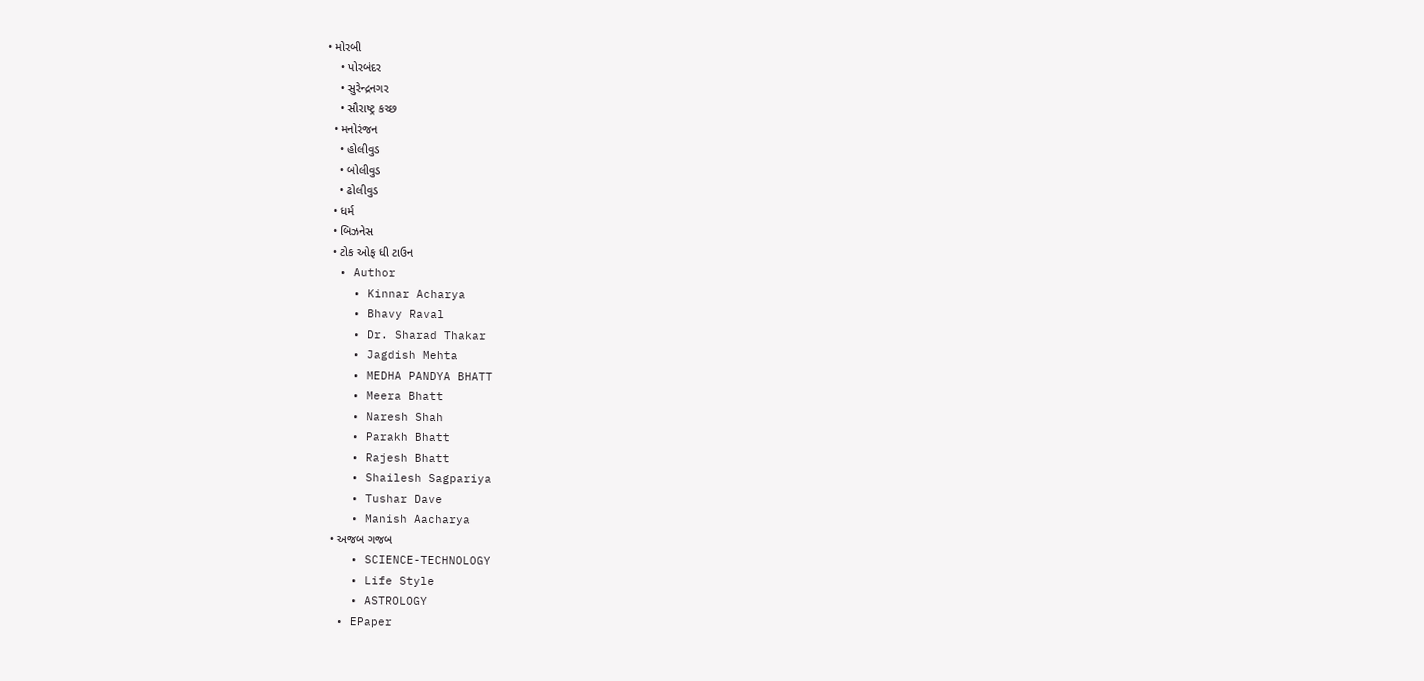• મોરબી
    • પોરબંદર
    • સુરેન્દ્રનગર
    • સૌરાષ્ટ્ર કચ્છ
  • મનોરંજન
    • હોલીવુડ
    • બોલીવુડ
    • ઢોલીવુડ
  • ધર્મ
  • બિઝનેસ
  • ટોક ઓફ ધી ટાઉન
  • Author
    • Kinnar Acharya
    • Bhavy Raval
    • Dr. Sharad Thakar
    • Jagdish Mehta
    • MEDHA PANDYA BHATT
    • Meera Bhatt
    • Naresh Shah
    • Parakh Bhatt
    • Rajesh Bhatt
    • Shailesh Sagpariya
    • Tushar Dave
    • Manish Aacharya
  • અજબ ગજબ
    • SCIENCE-TECHNOLOGY
    • Life Style
    • ASTROLOGY
  • EPaper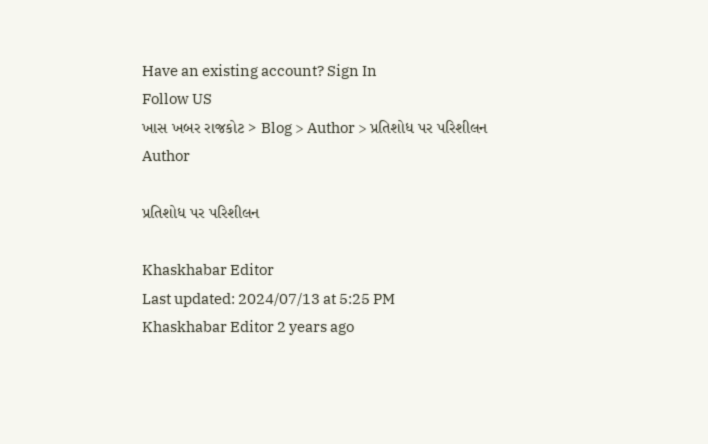Have an existing account? Sign In
Follow US
ખાસ ખબર રાજકોટ > Blog > Author > પ્રતિશોધ પર પરિશીલન
Author

પ્રતિશોધ પર પરિશીલન

Khaskhabar Editor
Last updated: 2024/07/13 at 5:25 PM
Khaskhabar Editor 2 years ago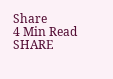Share
4 Min Read
SHARE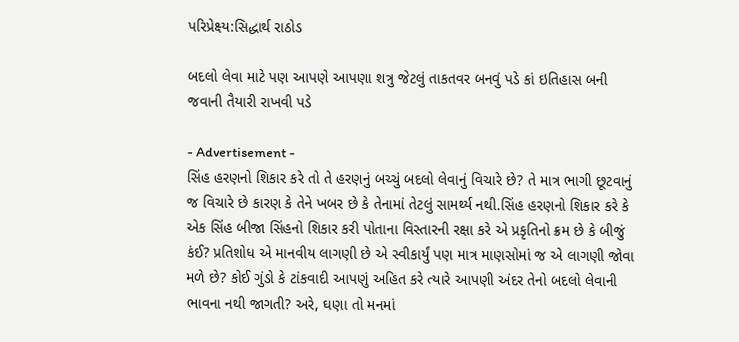પરિપ્રેક્ષ્ય:સિદ્ધાર્થ રાઠોડ

બદલો લેવા માટે પણ આપણે આપણા શત્રુ જેટલું તાકતવર બનવું પડે કાં ઇતિહાસ બની જવાની તૈયારી રાખવી પડે

- Advertisement -
સિંહ હરણનો શિકાર કરે તો તે હરણનું બચ્ચું બદલો લેવાનું વિચારે છે? તે માત્ર ભાગી છૂટવાનું જ વિચારે છે કારણ કે તેને ખબર છે કે તેનામાં તેટલું સામર્થ્ય નથી.સિંહ હરણનો શિકાર કરે કે એક સિંહ બીજા સિંહનો શિકાર કરી પોતાના વિસ્તારની રક્ષા કરે એ પ્રકૃતિનો ક્રમ છે કે બીજું કંઈ? પ્રતિશોધ એ માનવીય લાગણી છે એ સ્વીકાર્યું પણ માત્ર માણસોમાં જ એ લાગણી જોવા મળે છે? કોઈ ગુંડો કે ટાંકવાદી આપણું અહિત કરે ત્યારે આપણી અંદર તેનો બદલો લેવાની ભાવના નથી જાગતી? અરે, ઘણા તો મનમાં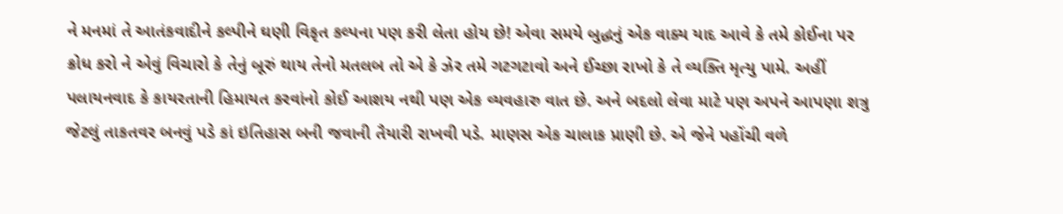ને મનમાં તે આતંકવાદીને કલ્પીને ઘણી વિકૃત કલ્પના પણ કરી લેતા હોય છે! એવા સમયે બુદ્ધનું એક વાક્ય યાદ આવે કે તમે કોઈના પર ક્રોધ કરો ને એવું વિચારો કે તેનું બૂરું થાય તેનો મતલબ તો એ કે ઝેર તમે ગટગટાવો અને ઈચ્છા રાખો કે તે વ્યક્તિ મૃત્યુ પામે. અહીં પલાયનવાદ કે કાયરતાની હિમાયત કરવાંનો કોઈ આશય નથી પણ એક વ્યવહારુ વાત છે. અને બદલો લેવા માટે પણ અપને આપણા શત્રુ જેટલું તાકતવર બનવું પડે કાં ઇતિહાસ બની જવાની તૈયારી રાખવી પડે. માણસ એક ચાલાક પ્રાણી છે. એ જેને પહોંચી વળે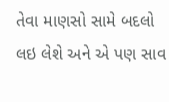તેવા માણસો સામે બદલો લઇ લેશે અને એ પણ સાવ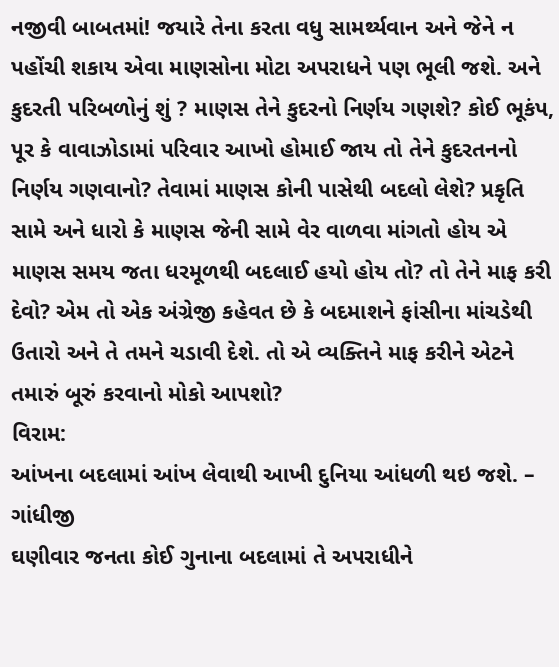નજીવી બાબતમાં! જયારે તેના કરતા વધુ સામર્થ્યવાન અને જેને ન પહોંચી શકાય એવા માણસોના મોટા અપરાધને પણ ભૂલી જશે. અને કુદરતી પરિબળોનું શું ? માણસ તેને કુદરનો નિર્ણય ગણશે? કોઈ ભૂકંપ, પૂર કે વાવાઝોડામાં પરિવાર આખો હોમાઈ જાય તો તેને કુદરતનનો નિર્ણય ગણવાનો? તેવામાં માણસ કોની પાસેથી બદલો લેશે? પ્રકૃતિ સામે અને ધારો કે માણસ જેની સામે વેર વાળવા માંગતો હોય એ માણસ સમય જતા ધરમૂળથી બદલાઈ હયો હોય તો? તો તેને માફ કરી દેવો? એમ તો એક અંગ્રેજી કહેવત છે કે બદમાશને ફાંસીના માંચડેથી ઉતારો અને તે તમને ચડાવી દેશે. તો એ વ્યક્તિને માફ કરીને એટને તમારું બૂરું કરવાનો મોકો આપશો?
વિરામ:
આંખના બદલામાં આંખ લેવાથી આખી દુનિયા આંધળી થઇ જશે. – ગાંધીજી
ઘણીવાર જનતા કોઈ ગુનાના બદલામાં તે અપરાધીને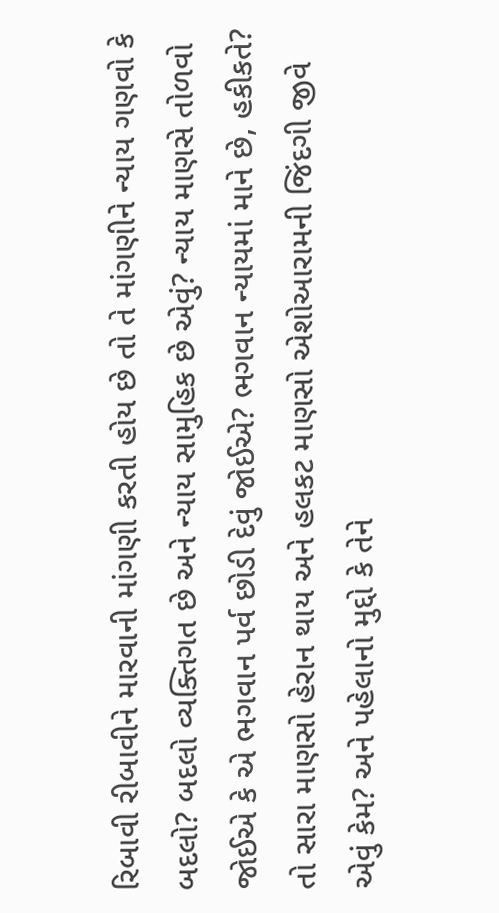રિબાવી રીબાવીને મારવાની માંગણી કરતી હોય છે તો તે માંગણીને ન્યાય ગણવો કે બદલો? બદલો વ્યક્તિગત છે અને ન્યાય સામુહિક છે એવું? ન્યાય માણસે તોળવો જોઈએ કે એ ભગવાન પર્વ છોડી દેવું જોઈએ? ભગવાન ન્યાયમાં માને છે, હકીકતે? તો સારા માણસો હેરાન થાય અને હલકટ માણસો એશોઆરામની જિંદગી જીવે એવું કેમ? અને પહેલાનો મુદ્દો કે તેને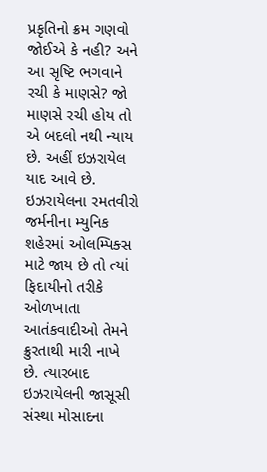પ્રકૃતિનો ક્રમ ગણવો જોઈએ કે નહી? અને આ સૃષ્ટિ ભગવાને રચી કે માણસે? જો માણસે રચી હોય તો એ બદલો નથી ન્યાય છે. અહીં ઇઝરાયેલ યાદ આવે છે. ઇઝરાયેલના રમતવીરો જર્મનીના મ્યુનિક શહેરમાં ઓલમ્પિક્સ માટે જાય છે તો ત્યાં ફિદાયીનો તરીકે ઓળખાતા આતંકવાદીઓ તેમને ક્રુરતાથી મારી નાખે છે. ત્યારબાદ ઇઝરાયેલની જાસૂસી સંસ્થા મોસાદના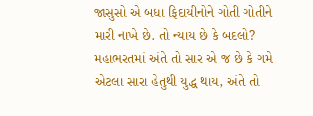જાસુસો એ બધા ફિદાયીનોને ગોતી ગોતીને મારી નાખે છે. તો ન્યાય છે કે બદલો? મહાભરતમાં અંતે તો સાર એ જ છે કે ગમે એટલા સારા હેતુથી યુદ્ધ થાય, અંતે તો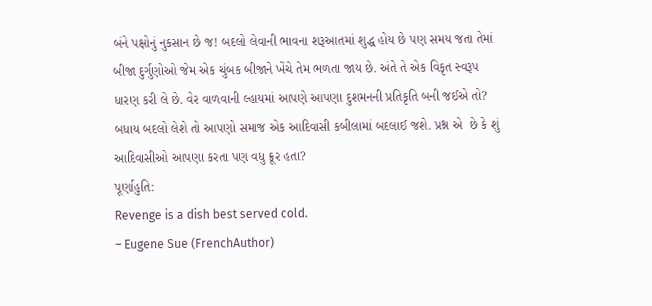બંને પક્ષોનું નુકસાન છે જ! બદલો લેવાની ભાવના શરૂઆતમાં શુદ્ધ હોય છે પણ સમય જતા તેમાં બીજા દુર્ગુણોઓ જેમ એક ચુંબક બીજાને ખેંચે તેમ ભળતા જાય છે. અંતે તે એક વિકૃત સ્વરૂપ ધારણ કરી લે છે. વેર વાળવાની લ્હાયમાં આપણે આપણા દુશમનની પ્રતિકૃતિ બની જઈએ તો?
બધાય બદલો લેશે તો આપણો સમાજ એક આદિવાસી કબીલામાં બદલાઈ જશે. પ્રશ્ન એ  છે કે શું આદિવાસીઓ આપણા કરતા પણ વધુ ક્રૂર હતા?
પૂર્ણાહુતિ:
Revenge is a dish best served cold.
– Eugene Sue (FrenchAuthor)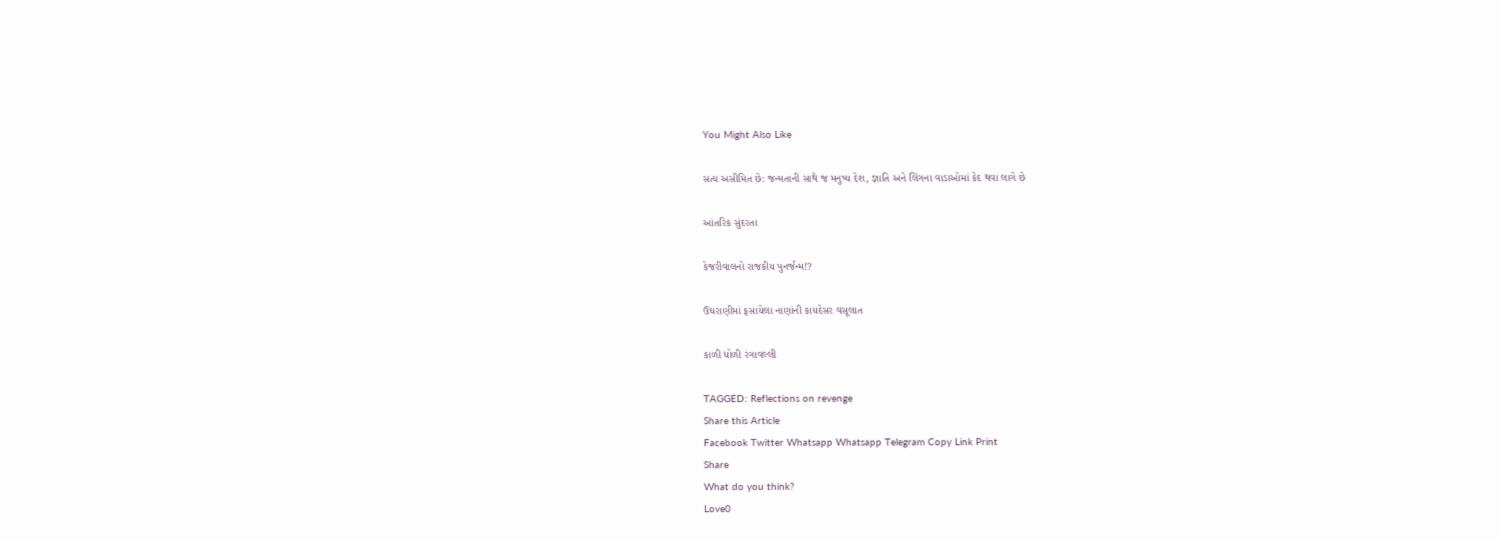You Might Also Like

સત્ય અસીમિત છે: જન્મતાની સાથે જ મનુષ્ય દેશ, જ્ઞાતિ અને લિંગના વાડાઓમાં કેદ થવા લાગે છે

આંતરિક સુંદરતા

કેજરીવાલનો રાજકીય પુનર્જન્મ!?

ઉઘરાણીમાં ફસાયેલા નાણાંની કાયદેસર વસૂલાત

કાળી ધોળી રંગાવલ્લી

TAGGED: Reflections on revenge
Share this Article
Facebook Twitter Whatsapp Whatsapp Telegram Copy Link Print
Share
What do you think?
Love0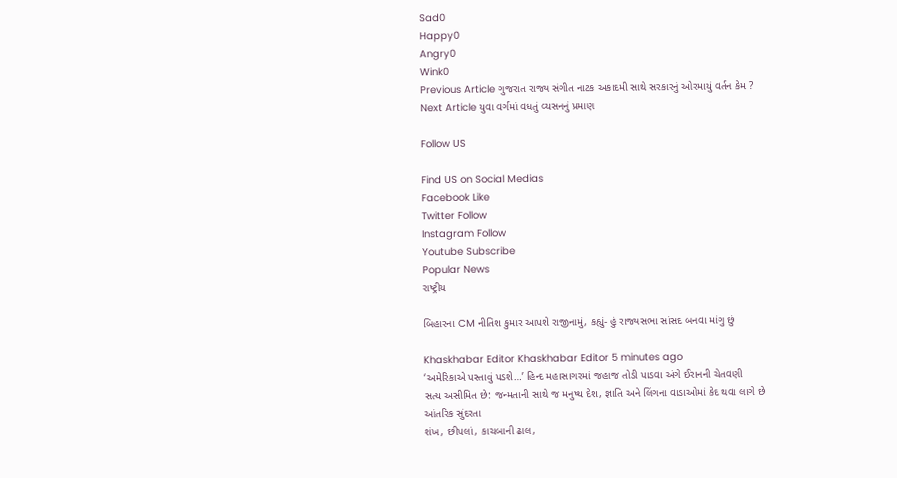Sad0
Happy0
Angry0
Wink0
Previous Article ગુજરાત રાજ્ય સંગીત નાટક અકાદમી સાથે સરકારનું ઓરમાયું વર્તન કેમ ?
Next Article યુવા વર્ગમાં વધતું વ્યસનનું પ્રમાણ

Follow US

Find US on Social Medias
Facebook Like
Twitter Follow
Instagram Follow
Youtube Subscribe
Popular News
રાષ્ટ્રીય

બિહારના CM નીતિશ કુમાર આપશે રાજીનામું, કહ્યું- હું રાજ્યસભા સાંસદ બનવા માંગુ છું

Khaskhabar Editor Khaskhabar Editor 5 minutes ago
‘અમેરિકાએ પસ્તાવું પડશે…’ હિન્દ મહાસાગરમાં જહાજ તોડી પાડવા અંગે ઈરાનની ચેતવણી
સત્ય અસીમિત છે: જન્મતાની સાથે જ મનુષ્ય દેશ, જ્ઞાતિ અને લિંગના વાડાઓમાં કેદ થવા લાગે છે
આંતરિક સુંદરતા
શંખ, છીપલાં, કાચબાની ઢાલ,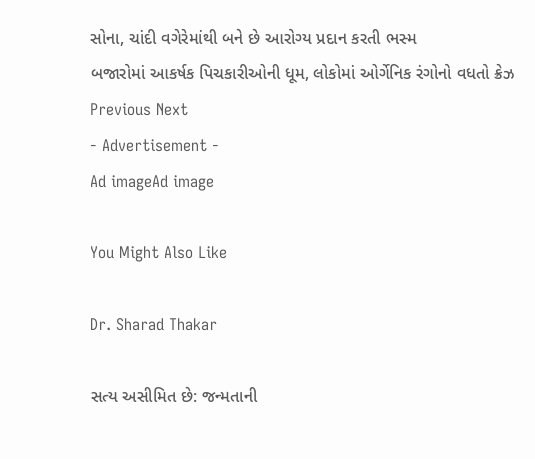સોના, ચાંદી વગેરેમાંથી બને છે આરોગ્ય પ્રદાન કરતી ભસ્મ
બજારોમાં આકર્ષક પિચકારીઓની ધૂમ, લોકોમાં ઓર્ગેનિક રંગોનો વધતો ક્રેઝ
Previous Next
- Advertisement -
Ad imageAd image

You Might Also Like

Dr. Sharad Thakar

સત્ય અસીમિત છે: જન્મતાની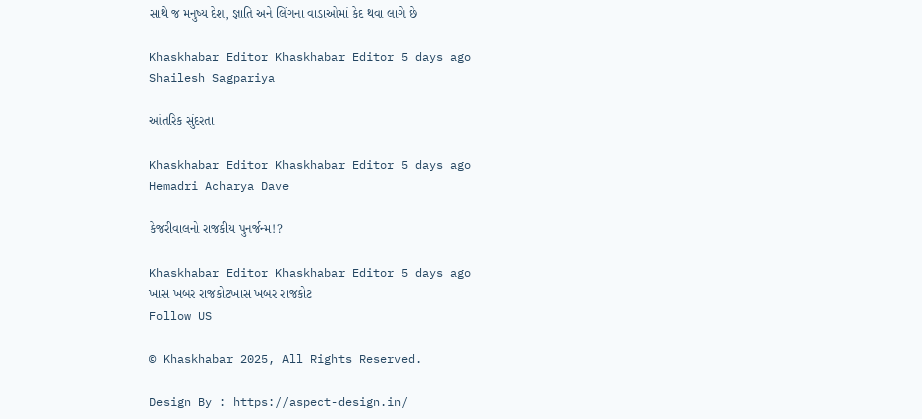સાથે જ મનુષ્ય દેશ, જ્ઞાતિ અને લિંગના વાડાઓમાં કેદ થવા લાગે છે

Khaskhabar Editor Khaskhabar Editor 5 days ago
Shailesh Sagpariya

આંતરિક સુંદરતા

Khaskhabar Editor Khaskhabar Editor 5 days ago
Hemadri Acharya Dave

કેજરીવાલનો રાજકીય પુનર્જન્મ!?

Khaskhabar Editor Khaskhabar Editor 5 days ago
ખાસ ખબર રાજકોટખાસ ખબર રાજકોટ
Follow US

© Khaskhabar 2025, All Rights Reserved.

Design By : https://aspect-design.in/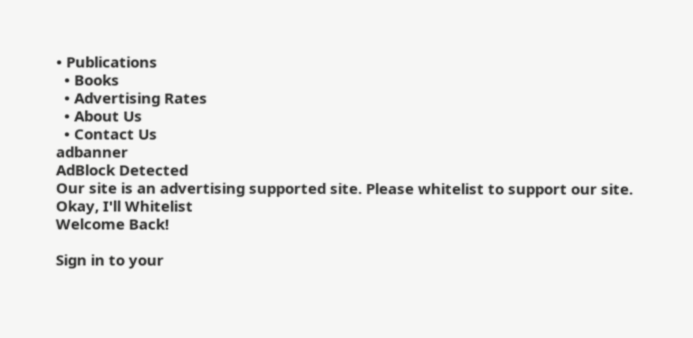• Publications
  • Books
  • Advertising Rates
  • About Us
  • Contact Us
adbanner
AdBlock Detected
Our site is an advertising supported site. Please whitelist to support our site.
Okay, I'll Whitelist
Welcome Back!

Sign in to your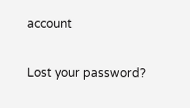account

Lost your password?